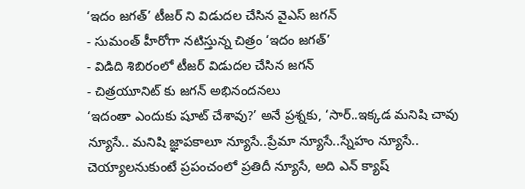‘ఇదం జగత్’ టీజర్ ని విడుదల చేసిన వైఎస్ జగన్
- సుమంత్ హీరోగా నటిస్తున్న చిత్రం ‘ఇదం జగత్’
- విడిది శిబిరంలో టీజర్ విడుదల చేసిన జగన్
- చిత్రయూనిట్ కు జగన్ అభినందనలు
‘ఇదంతా ఎందుకు షూట్ చేశావు?’ అనే ప్రశ్నకు, ‘సార్..ఇక్కడ మనిషి చావు న్యూసే.. మనిషి జ్ఞాపకాలూ న్యూసే..ప్రేమా న్యూసే..స్నేహం న్యూసే.. చెయ్యాలనుకుంటే ప్రపంచంలో ప్రతిదీ న్యూసే, అది ఎన్ క్యాష్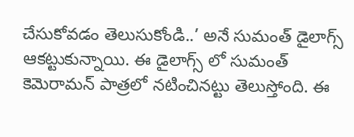చేసుకోవడం తెలుసుకోండి..’ అనే సుమంత్ డైలాగ్స్ ఆకట్టుకున్నాయి. ఈ డైలాగ్స్ లో సుమంత్ కెమెరామన్ పాత్రలో నటించినట్టు తెలుస్తోంది. ఈ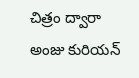చిత్రం ద్వారా అంజు కురియన్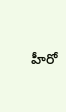హీరో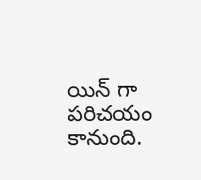యిన్ గా పరిచయం కానుంది.